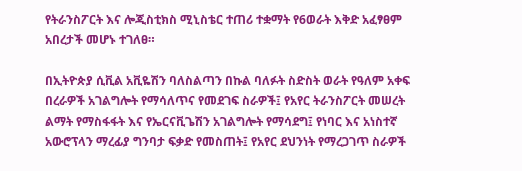የትራንስፖርት እና ሎጂስቲክስ ሚኒስቴር ተጠሪ ተቋማት የ6ወራት እቅድ አፈፃፀም አበረታች መሆኑ ተገለፀ።

በኢትዮጵያ ሲቪል አቪዬሽን ባለስልጣን በኩል ባለፉት ስድስት ወራት የዓለም አቀፍ በረራዎች አገልግሎት የማሳለጥና የመደገፍ ስራዎች፤ የአየር ትራንስፖርት መሠረት ልማት የማስፋፋት እና የኤርናቪጌሽን አገልግሎት የማሳደግ፤ የነባር እና አነስተኛ አውሮፕላን ማረፊያ ግንባታ ፍቃድ የመስጠት፤ የአየር ደህንነት የማረጋገጥ ስራዎች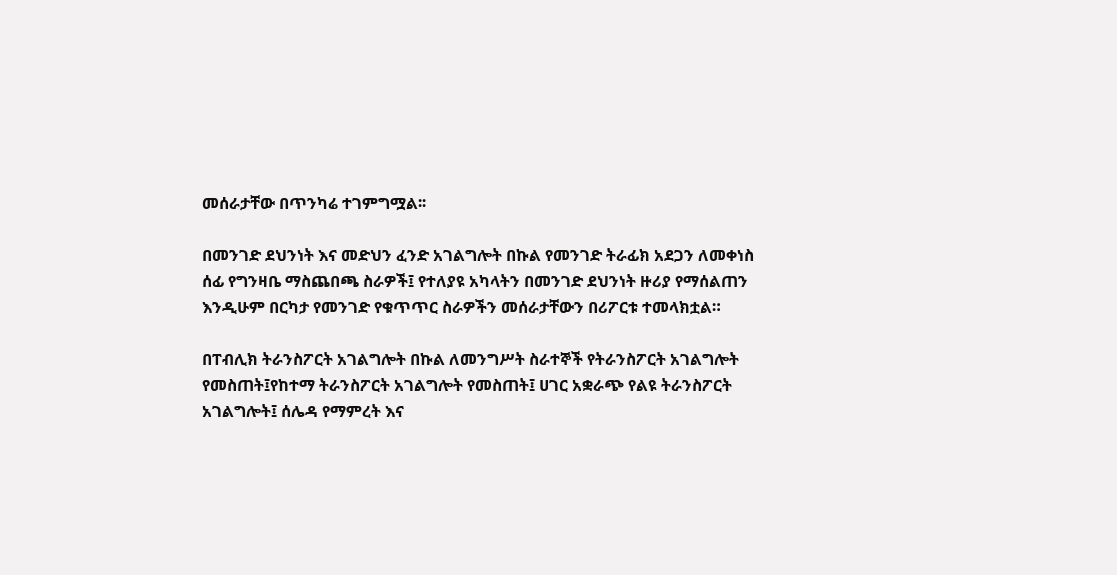መሰራታቸው በጥንካሬ ተገምግሟል፡፡

በመንገድ ደህንነት እና መድህን ፈንድ አገልግሎት በኩል የመንገድ ትራፊክ አደጋን ለመቀነስ ሰፊ የግንዛቤ ማስጨበጫ ስራዎች፤ የተለያዩ አካላትን በመንገድ ደህንነት ዙሪያ የማሰልጠን እንዲሁም በርካታ የመንገድ የቁጥጥር ስራዎችን መሰራታቸውን በሪፖርቱ ተመላክቷል።

በፐብሊክ ትራንስፖርት አገልግሎት በኩል ለመንግሥት ስራተኞች የትራንስፖርት አገልግሎት የመስጠት፤የከተማ ትራንስፖርት አገልግሎት የመስጠት፤ ሀገር አቋራጭ የልዩ ትራንስፖርት አገልግሎት፤ ሰሌዳ የማምረት እና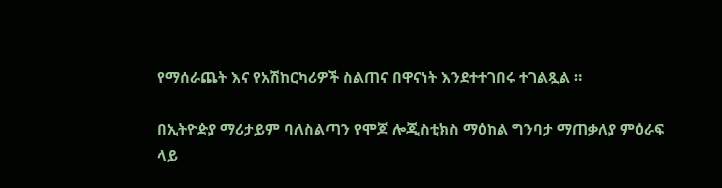የማሰራጨት እና የአሽከርካሪዎች ስልጠና በዋናነት እንደተተገበሩ ተገልጿል ።

በኢትዮዽያ ማሪታይም ባለስልጣን የሞጆ ሎጂስቲክስ ማዕከል ግንባታ ማጠቃለያ ምዕራፍ ላይ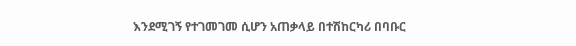እንደሚገኝ የተገመገመ ሲሆን አጠቃላይ በተሽከርካሪ በባቡር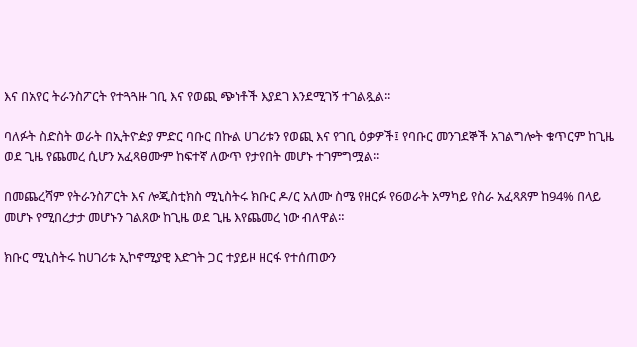እና በአየር ትራንስፖርት የተጓጓዙ ገቢ እና የወጪ ጭነቶች እያደገ እንደሚገኝ ተገልጿል፡፡

ባለፉት ስድስት ወራት በኢትዮዽያ ምድር ባቡር በኩል ሀገሪቱን የወጪ እና የገቢ ዕቃዎች፤ የባቡር መንገደኞች አገልግሎት ቁጥርም ከጊዜ ወደ ጊዜ የጨመረ ሲሆን አፈጻፀሙም ከፍተኛ ለውጥ የታየበት መሆኑ ተገምግሟል፡፡

በመጨረሻም የትራንስፖርት እና ሎጂስቲክስ ሚኒስትሩ ክቡር ዶ/ር አለሙ ስሜ የዘርፉ የ6ወራት አማካይ የስራ አፈጻጸም ከ94% በላይ መሆኑ የሚበረታታ መሆኑን ገልጸው ከጊዜ ወደ ጊዜ እየጨመረ ነው ብለዋል።

ክቡር ሚኒስትሩ ከሀገሪቱ ኢኮኖሚያዊ እድገት ጋር ተያይዞ ዘርፋ የተሰጠውን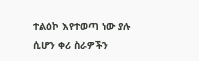ተልዕኮ እየተወጣ ነው ያሉ ሲሆን ቀሪ ስራዎችን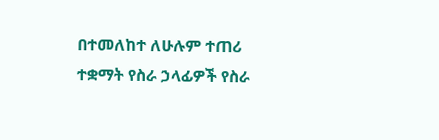በተመለከተ ለሁሉም ተጠሪ ተቋማት የስራ ኃላፊዎች የስራ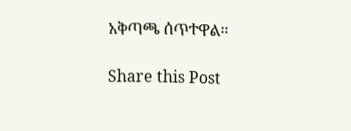አቅጣጫ ሰጥተዋል።

Share this Post